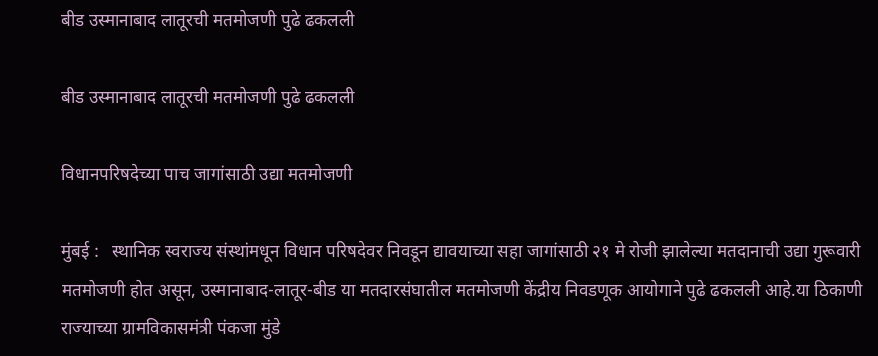बीड उस्मानाबाद लातूरची मतमोजणी पुढे ढकलली

बीड उस्मानाबाद लातूरची मतमोजणी पुढे ढकलली

विधानपरिषदेच्या पाच जागांसाठी उद्या मतमोजणी

मुंबई :   स्थानिक स्वराज्य संस्थांमधून विधान परिषदेवर निवडून द्यावयाच्या सहा जागांसाठी २१ मे रोजी झालेल्या मतदानाची उद्या गुरूवारी मतमोजणी होत असून, उस्मानाबाद-लातूर-बीड या मतदारसंघातील मतमोजणी केंद्रीय निवडणूक आयोगाने पुढे ढकलली आहे.या ठिकाणी राज्याच्या ग्रामविकासमंत्री पंकजा मुंडे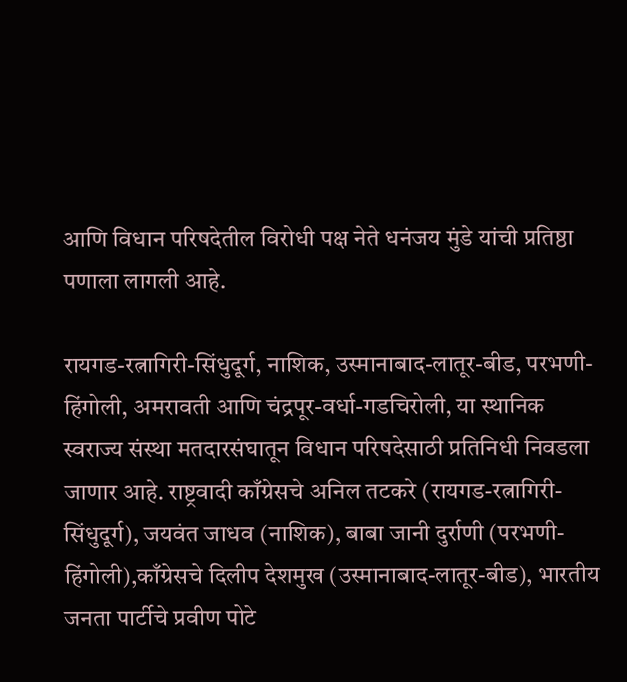आणि विधान परिषदेतील विरोधी पक्ष नेते धनंजय मुंडे यांची प्रतिष्ठा पणाला लागली आहे.

रायगड-रत्नागिरी-सिंधुदूर्ग, नाशिक, उस्मानाबाद-लातूर-बीड, परभणी-हिंगोली, अमरावती आणि चंद्रपूर-वर्धा-गडचिरोली, या स्थानिक स्वराज्य संस्था मतदारसंघातून विधान परिषदेसाठी प्रतिनिधी निवडला जाणार आहे. राष्ट्रवादी काँग्रेसचे अनिल तटकरे (रायगड-रत्नागिरी-सिंधुदूर्ग), जयवंत जाधव (नाशिक), बाबा जानी दुर्राणी (परभणी-हिंगोली),काँग्रेसचे दिलीप देशमुख (उस्मानाबाद-लातूर-बीड), भारतीय जनता पार्टीचे प्रवीण पोटे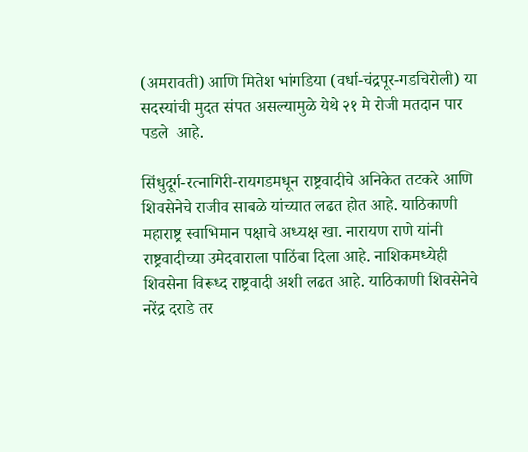(अमरावती) आणि मितेश भांगडिया (वर्धा-चंद्रपूर-गडचिरोली) या सदस्यांची मुदत संपत असल्यामुळे येथे २१ मे रोजी मतदान पार पडले  आहे.

सिंधुदूर्ग-रत्नागिरी-रायगडमधून राष्ट्रवादीचे अनिकेत तटकरे आणि शिवसेनेचे राजीव साबळे यांच्यात लढत होत आहे. याठिकाणी महाराष्ट्र स्वाभिमान पक्षाचे अध्यक्ष खा. नारायण राणे यांनी राष्ट्रवादीच्या उमेदवाराला पाठिंबा दिला आहे. नाशिकमध्येही शिवसेना विरूध्द राष्ट्रवादी अशी लढत आहे. याठिकाणी शिवसेनेचे नरेंद्र दराडे तर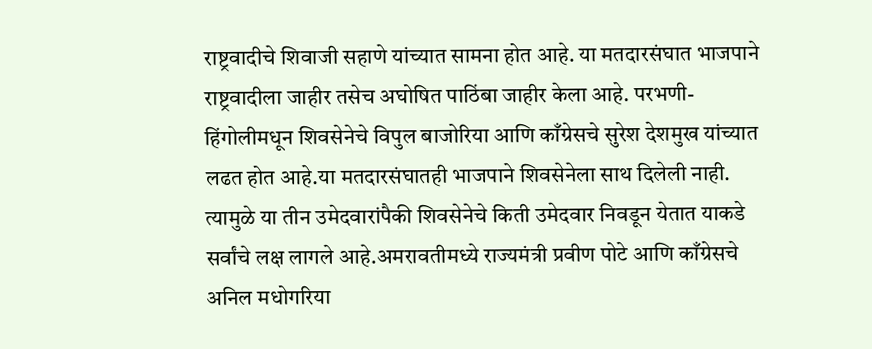राष्ट्रवादीचे शिवाजी सहाणे यांच्यात सामना होत आहे. या मतदारसंघात भाजपाने राष्ट्रवादीला जाहीर तसेच अघोषित पाठिंबा जाहीर केला आहे. परभणी-हिंगोलीमधून शिवसेनेचे विपुल बाजोरिया आणि काँग्रेसचे सुरेश देशमुख यांच्यात लढत होत आहे.या मतदारसंघातही भाजपाने शिवसेनेला साथ दिलेली नाही. त्यामुळे या तीन उमेदवारांपैकी शिवसेनेचे किती उमेदवार निवडून येतात याकडे सर्वांचे लक्ष लागले आहे.अमरावतीमध्ये राज्यमंत्री प्रवीण पोटे आणि काँग्रेसचे अनिल मधोगरिया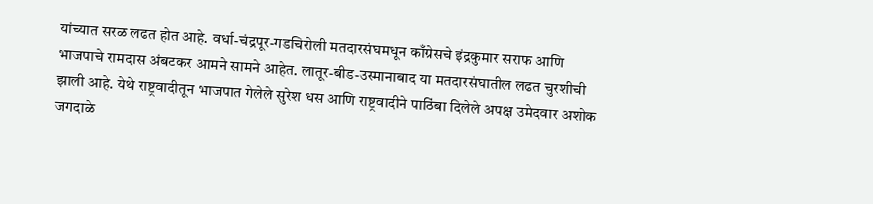यांच्यात सरळ लढत होत आहे. वर्धा-चंद्रपूर-गडचिरोली मतदारसंघमधून काँग्रेसचे इंद्रकुमार सराफ आणि भाजपाचे रामदास अंबटकर आमने सामने आहेत. लातूर-बीड-उस्मानाबाद या मतदारसंघातील लढत चुरशीची झाली आहे. येथे राष्ट्रवादीतून भाजपात गेलेले सुरेश धस आणि राष्ट्रवादीने पाठिंबा दिलेले अपक्ष उमेदवार अशोक जगदाळे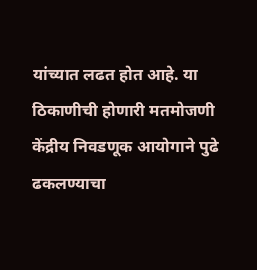यांच्यात लढत होत आहे. या ठिकाणीची होणारी मतमोजणी केंद्रीय निवडणूक आयोगाने पुढे ढकलण्याचा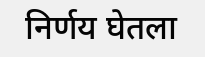निर्णय घेतला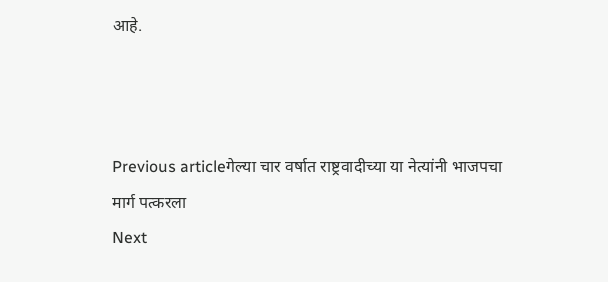आहे.



Previous articleगेल्या चार वर्षात राष्ट्रवादीच्या या नेत्यांनी भाजपचा मार्ग पत्करला
Next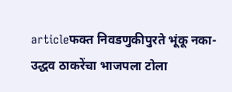articleफक्त निवडणुकीपुरते भूंकू नका-उद्धव ठाकरेंचा भाजपला टोला